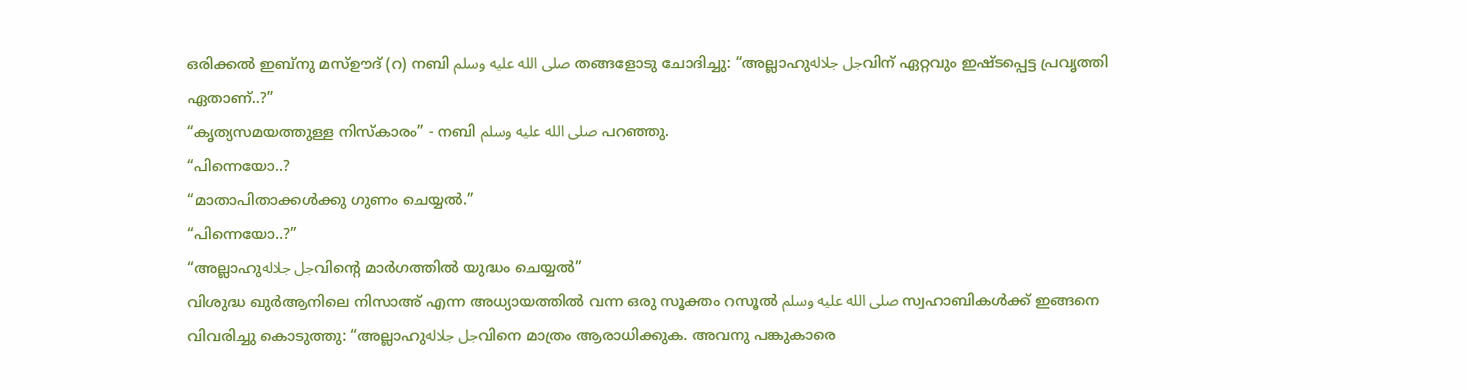ഒരിക്കൽ ഇബ്നു മസ്ഊദ് (റ) നബി صلى الله عليه وسلم തങ്ങളോടു ചോദിച്ചു: “അല്ലാഹുجل جلالهവിന് ഏറ്റവും ഇഷ്ടപ്പെട്ട പ്രവൃത്തി ഏതാണ്..?”
“കൃത്യസമയത്തുള്ള നിസ്കാരം” - നബി صلى الله عليه وسلم പറഞ്ഞു.
“പിന്നെയോ..?
“മാതാപിതാക്കൾക്കു ഗുണം ചെയ്യൽ.”
“പിന്നെയോ..?”
“അല്ലാഹുجل جلالهവിന്റെ മാർഗത്തിൽ യുദ്ധം ചെയ്യൽ”
വിശുദ്ധ ഖുർആനിലെ നിസാഅ് എന്ന അധ്യായത്തിൽ വന്ന ഒരു സൂക്തം റസൂൽ صلى الله عليه وسلم സ്വഹാബികൾക്ക് ഇങ്ങനെ വിവരിച്ചു കൊടുത്തു: “അല്ലാഹുجل جلالهവിനെ മാത്രം ആരാധിക്കുക. അവനു പങ്കുകാരെ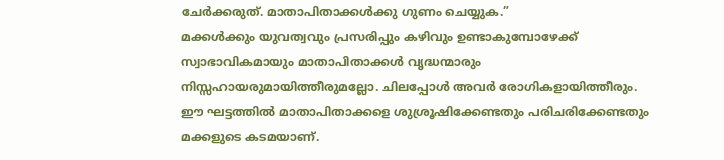ചേർക്കരുത്. മാതാപിതാക്കൾക്കു ഗുണം ചെയ്യുക.”
മക്കൾക്കും യുവത്വവും പ്രസരിപ്പും കഴിവും ഉണ്ടാകുമ്പോഴേക്ക് സ്വാഭാവികമായും മാതാപിതാക്കൾ വൃദ്ധന്മാരും നിസ്സഹായരുമായിത്തീരുമല്ലോ. ചിലപ്പോൾ അവർ രോഗികളായിത്തീരും.
ഈ ഘട്ടത്തിൽ മാതാപിതാക്കളെ ശുശ്രൂഷിക്കേണ്ടതും പരിചരിക്കേണ്ടതും മക്കളുടെ കടമയാണ്.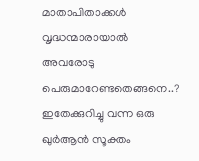മാതാപിതാക്കൾ വൃദ്ധന്മാരായാൽ അവരോടു പെരുമാറേണ്ടതെങ്ങനെ..? ഇതേക്കുറിച്ചു വന്ന ഒരു ഖുർആൻ സൂക്തം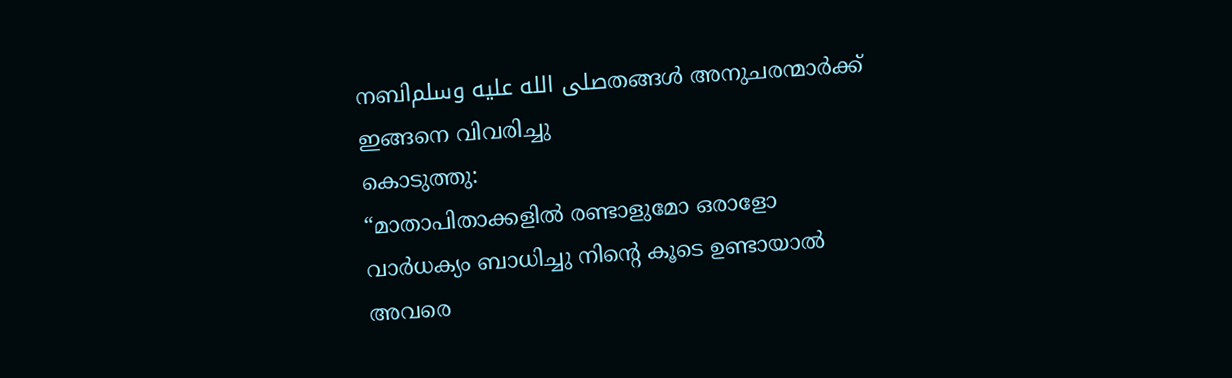നബിصلى الله عليه وسلمതങ്ങൾ അനുചരന്മാർക്ക് ഇങ്ങനെ വിവരിച്ചു
കൊടുത്തു:
“മാതാപിതാക്കളിൽ രണ്ടാളുമോ ഒരാളോ വാർധക്യം ബാധിച്ചു നിന്റെ കൂടെ ഉണ്ടായാൽ അവരെ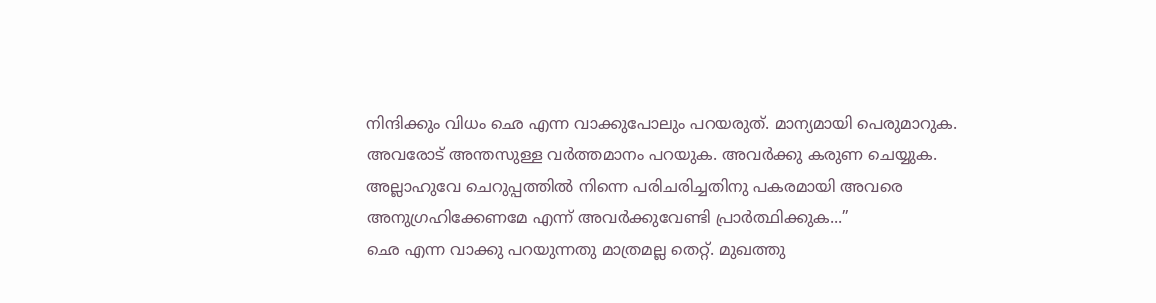നിന്ദിക്കും വിധം ഛെ എന്ന വാക്കുപോലും പറയരുത്. മാന്യമായി പെരുമാറുക. അവരോട് അന്തസുള്ള വർത്തമാനം പറയുക. അവർക്കു കരുണ ചെയ്യുക. അല്ലാഹുവേ ചെറുപ്പത്തിൽ നിന്നെ പരിചരിച്ചതിനു പകരമായി അവരെ അനുഗ്രഹിക്കേണമേ എന്ന് അവർക്കുവേണ്ടി പ്രാർത്ഥിക്കുക...”
ഛെ എന്ന വാക്കു പറയുന്നതു മാത്രമല്ല തെറ്റ്. മുഖത്തു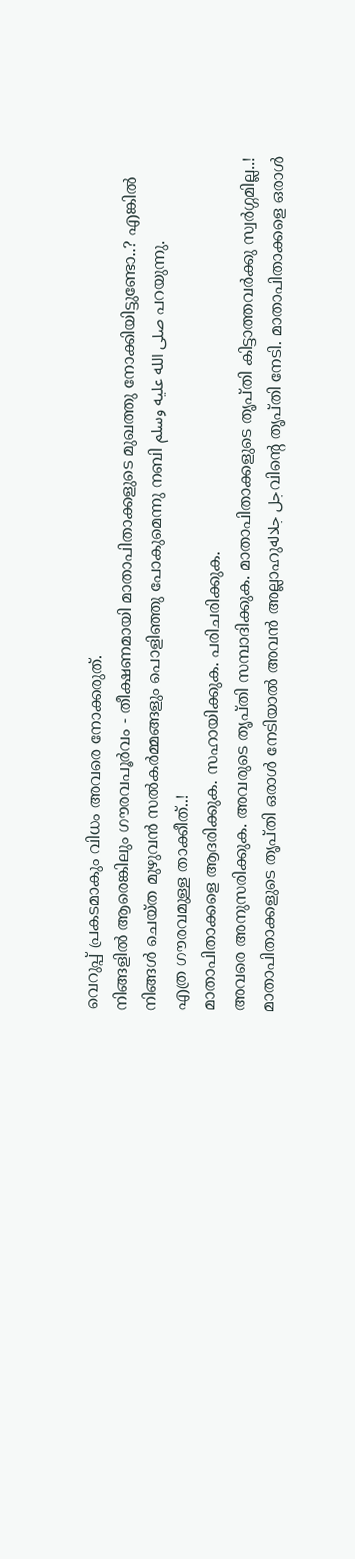വെറുപ്പ് പ്രകടമാകും വിധം അവരെ നോക്കരുത്.
നിങ്ങളിൽ ആരെങ്കിലും ഗൗരവപൂർവം - തീക്ഷണമായി മാതാപിതാക്കളുടെ മുഖത്തു നോക്കിയിട്ടുണ്ടോ..? എങ്കിൽ
നിങ്ങൾ ചെയ്ത മുഴുവൻ സൽകർമ്മങ്ങളും പൊളിഞ്ഞു പോകുമെന്നു നബി صلى الله عليه وسلم പറയുന്നു.
എത്ര ഗൗരവമുള്ള താക്കീത്..!
മാതാപിതാക്കളെ ആദരിക്കുക. സഹായിക്കുക. പരിചരിക്കുക.
അവരെ അനുസരിക്കുക. അവരുടെ തൃപ്തി സമ്പാദിക്കുക. മാതാപിതാക്കളുടെ തൃപ്തി കിട്ടാത്തവർക്കു സ്വർഗ്ഗമില്ല..!
മാതാപിതാക്കളുടെ തൃപ്തി ഒരാൾ നേടിയാൽ അവൻ അല്ലാഹുجل جلالهവിന്റെ തൃപ്തി നേടി. മാതാപിതാക്കളെ ഒരാൾ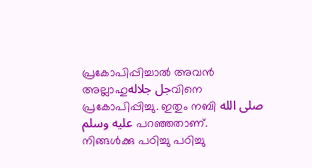പ്രകോപിപ്പിച്ചാൽ അവൻ അല്ലാഹുجل جلالهവിനെ പ്രകോപിപ്പിച്ചു. ഇതും നബി صلى الله عليه وسلم പറഞ്ഞതാണ്.
നിങ്ങൾക്കു പഠിച്ചു പഠിച്ചു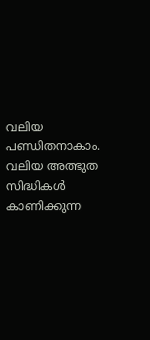വലിയ പണ്ഡിതനാകാം. വലിയ അത്ഭുത സിദ്ധികൾ കാണിക്കുന്ന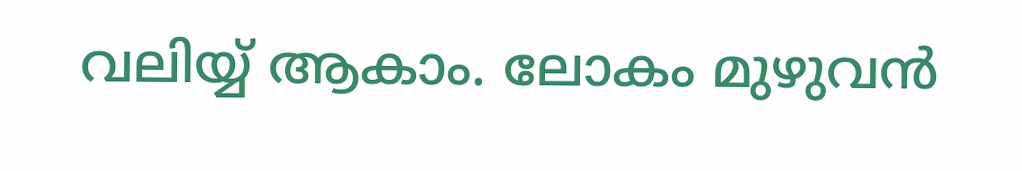വലിയ്യ് ആകാം. ലോകം മുഴുവൻ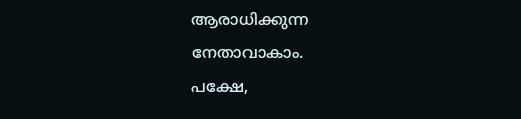ആരാധിക്കുന്ന നേതാവാകാം.
പക്ഷേ,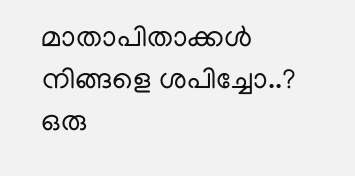മാതാപിതാക്കൾ നിങ്ങളെ ശപിച്ചോ..? ഒരു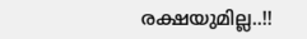രക്ഷയുമില്ല..!!